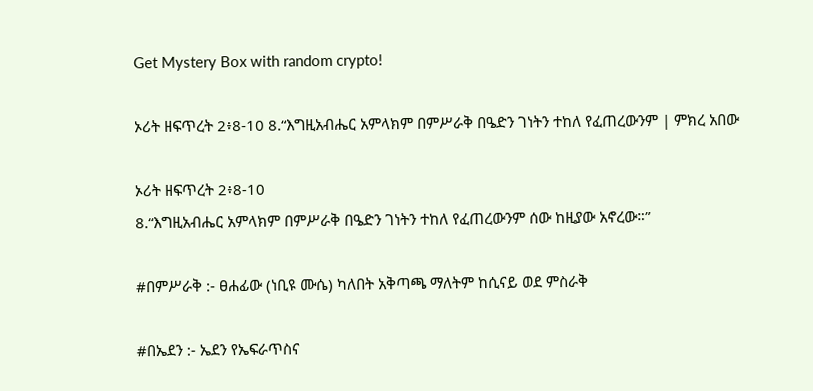Get Mystery Box with random crypto!

ኦሪት ዘፍጥረት 2፥8-10 8.“እግዚአብሔር አምላክም በምሥራቅ በዔድን ገነትን ተከለ የፈጠረውንም | ምክረ አበው

ኦሪት ዘፍጥረት 2፥8-10
8.“እግዚአብሔር አምላክም በምሥራቅ በዔድን ገነትን ተከለ የፈጠረውንም ሰው ከዚያው አኖረው።”

#በምሥራቅ :- ፀሐፊው (ነቢዩ ሙሴ) ካለበት አቅጣጫ ማለትም ከሲናይ ወደ ምስራቅ

#በኤደን :- ኤደን የኤፍራጥስና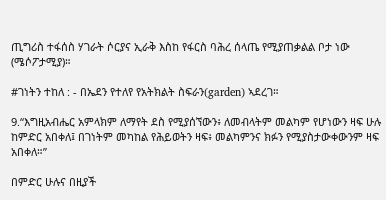ጢግሪስ ተፋሰስ ሃገራት ሶርያና ኢራቅ እስከ የፋርስ ባሕረ ሰላጤ የሚያጠቃልል ቦታ ነው (ሜሶፖታሚያ)።

#ገነትን ተከለ : - በኤደን የተለየ የአትክልት ስፍራን(garden) ኣደረገ።

9.“እግዚአብሔር አምላክም ለማየት ደስ የሚያሰኘውን፥ ለመብላትም መልካም የሆነውን ዛፍ ሁሉ ከምድር አበቀለ፤ በገነትም መካከል የሕይወትን ዛፍ፥ መልካምንና ክፉን የሚያስታውቀውንም ዛፍ አበቀለ።”

በምድር ሁሉና በዚያች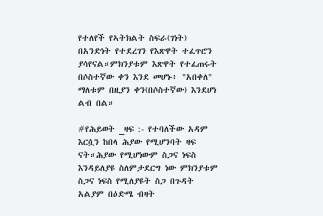የተለየች የኣትክልት ስፍራ(ገነት) በአንድነት የተደረገን የእጽዋት ተፈጥሮን ያሳየናል።ምክንያቱም እጽዋት የተፈጠሩት በሶስተኛው ቀን እንደ መሆኑ፥ "አበቀለ" ማለቱም በዚያን ቀን(በሶስተኛው) እንደሆነ ልብ በል።

#የሕይወት _ዛፍ :- የተባለችው አዳም እርሷን ከበላ ሕያው የሚሆንባት ዛፍ ናት።ሕያው የሚሆነውም ስጋና ነፍስ እንዳይለያዩ ስለምታደርግ ነው ምክንያቱም ስጋና ነፍስ የሚለያዩት ስጋ በጉዳት አልያም በዕድሜ ብዛት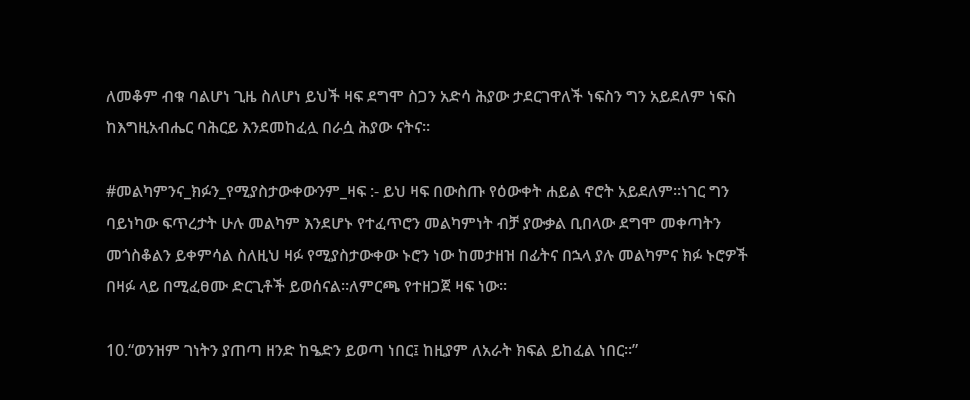ለመቆም ብቁ ባልሆነ ጊዜ ስለሆነ ይህች ዛፍ ደግሞ ስጋን አድሳ ሕያው ታደርገዋለች ነፍስን ግን አይደለም ነፍስ ከእግዚአብሔር ባሕርይ እንደመከፈሏ በራሷ ሕያው ናትና።

#መልካምንና_ክፉን_የሚያስታውቀውንም_ዛፍ :- ይህ ዛፍ በውስጡ የዕውቀት ሐይል ኖሮት አይደለም።ነገር ግን ባይነካው ፍጥረታት ሁሉ መልካም እንደሆኑ የተፈጥሮን መልካምነት ብቻ ያውቃል ቢበላው ደግሞ መቀጣትን መጎስቆልን ይቀምሳል ስለዚህ ዛፉ የሚያስታውቀው ኑሮን ነው ከመታዘዝ በፊትና በኋላ ያሉ መልካምና ክፉ ኑሮዎች በዛፉ ላይ በሚፈፀሙ ድርጊቶች ይወሰናል።ለምርጫ የተዘጋጀ ዛፍ ነው።

10.“ወንዝም ገነትን ያጠጣ ዘንድ ከዔድን ይወጣ ነበር፤ ከዚያም ለአራት ክፍል ይከፈል ነበር።”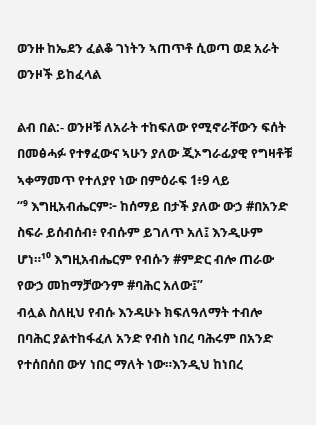ወንዙ ከኤደን ፈልቆ ገነትን ኣጠጥቶ ሲወጣ ወደ አራት ወንዞች ይከፈላል

ልብ በል:- ወንዞቹ ለአራት ተከፍለው የሚኖራቸውን ፍሰት በመፅሓፉ የተፃፈውና ኣሁን ያለው ጂኦግራፊያዊ የግዛቶቹ ኣቀማመጥ የተለያየ ነው በምዕራፍ 1፥9 ላይ
“⁹ እግዚአብሔርም፦ ከሰማይ በታች ያለው ውኃ #በአንድ ስፍራ ይሰብሰብ፥ የብሱም ይገለጥ አለ፤ እንዲሁም ሆነ።¹⁰ እግዚአብሔርም የብሱን #ምድር ብሎ ጠራው የውኃ መከማቻውንም #ባሕር አለው፤”
ብሏል ስለዚህ የብሱ እንዳሁኑ ክፍለዓለማት ተብሎ በባሕር ያልተከፋፈለ አንድ የብስ ነበረ ባሕሩም በአንድ የተሰበሰበ ውሃ ነበር ማለት ነው።እንዲህ ከነበረ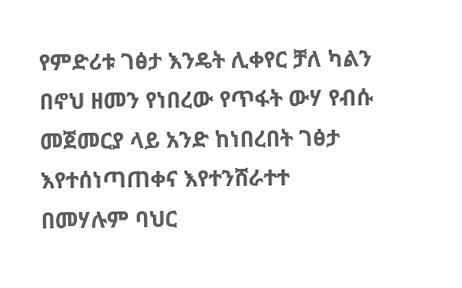የምድሪቱ ገፅታ እንዴት ሊቀየር ቻለ ካልን በኖህ ዘመን የነበረው የጥፋት ውሃ የብሱ መጀመርያ ላይ አንድ ከነበረበት ገፅታ እየተሰነጣጠቀና እየተንሸራተተ በመሃሉም ባህር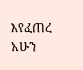እየፈጠረ አሁን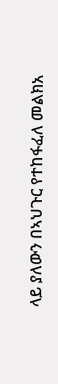ላይ ያለውን በኣህጉር የተከፋፈለ መልክአ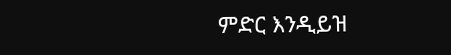ምድር እንዲይዝ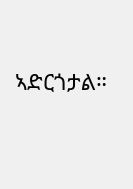ኣድርጎታል።